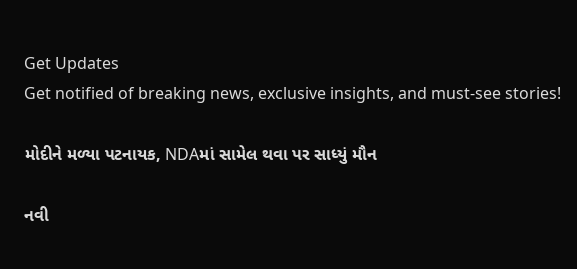Get Updates
Get notified of breaking news, exclusive insights, and must-see stories!

મોદીને મળ્યા પટનાયક, NDAમાં સામેલ થવા પર સાધ્યું મૌન

નવી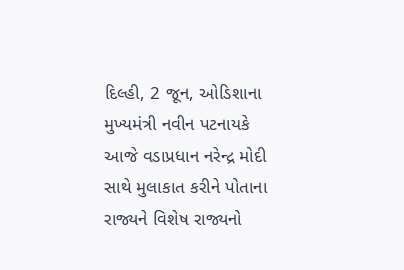દિલ્હી, 2 જૂન, ઓડિશાના મુખ્યમંત્રી નવીન પટનાયકે આજે વડાપ્રધાન નરેન્દ્ર મોદી સાથે મુલાકાત કરીને પોતાના રાજ્યને વિશેષ રાજ્યનો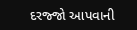દરજ્જો આપવાની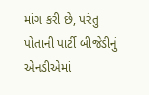માંગ કરી છે, પરંતુ પોતાની પાર્ટી બીજેડીનું એનડીએમાં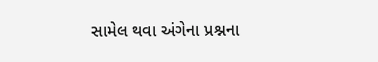સામેલ થવા અંગેના પ્રશ્નના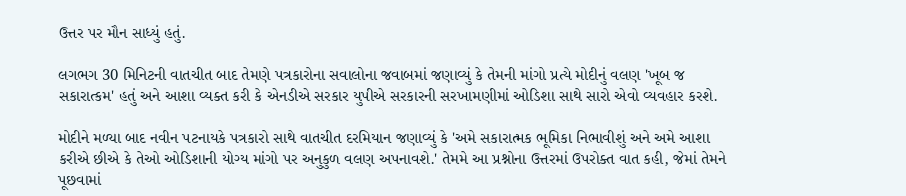ઉત્તર પર મૌન સાધ્યું હતું.

લગભગ 30 મિનિટની વાતચીત બાદ તેમણે પત્રકારોના સવાલોના જવાબમાં જણાવ્યું કે તેમની માંગો પ્રત્યે મોદીનું વલણ 'ખૂબ જ સકારાત્કમ' હતું અને આશા વ્યક્ત કરી કે એનડીએ સરકાર યુપીએ સરકારની સરખામણીમાં ઓડિશા સાથે સારો એવો વ્યવહાર કરશે.

મોદીને મળ્યા બાદ નવીન પટનાયકે પત્રકારો સાથે વાતચીત દરમિયાન જણાવ્યું કે 'અમે સકારાત્મક ભૂમિકા નિભાવીશું અને અમે આશા કરીએ છીએ કે તેઓ ઓડિશાની યોગ્ય માંગો પર અનુકુળ વલણ અપનાવશે.' તેમમે આ પ્રશ્નોના ઉત્તરમાં ઉપરોક્ત વાત કહી, જેમાં તેમને પૂછવામાં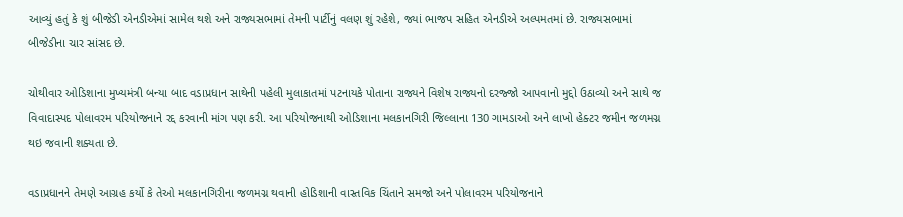આવ્યું હતું કે શું બીજેડી એનડીએમાં સામેલ થશે અને રાજ્યસભામાં તેમની પાર્ટીનું વલણ શું રહેશે, જ્યાં ભાજપ સહિત એનડીએ અલ્પમતમાં છે. રાજ્યસભામાં બીજેડીના ચાર સાંસદ છે.

ચોથીવાર ઓડિશાના મુખ્યમંત્રી બન્યા બાદ વડાપ્રધાન સાથેની પહેલી મુલાકાતમાં પટનાયકે પોતાના રાજ્યને વિશેષ રાજ્યનો દરજ્જો આપવાનો મુદ્દો ઉઠાવ્યો અને સાથે જ વિવાદાસ્પદ પોલાવરમ પરિયોજનાને રદ્દ કરવાની માંગ પણ કરી. આ પરિયોજનાથી ઓડિશાના મલકાનગિરી જિલ્લાના 130 ગામડાઓ અને લાખો હેક્ટર જમીન જળમગ્ન થઇ જવાની શક્યતા છે.

વડાપ્રધાનને તેમણે આગ્રહ કર્યો કે તેઓ મલકાનગિરીના જળમગ્ન થવાની હોડિશાની વાસ્તવિક ચિંતાને સમજો અને પોલાવરમ પરિયોજનાને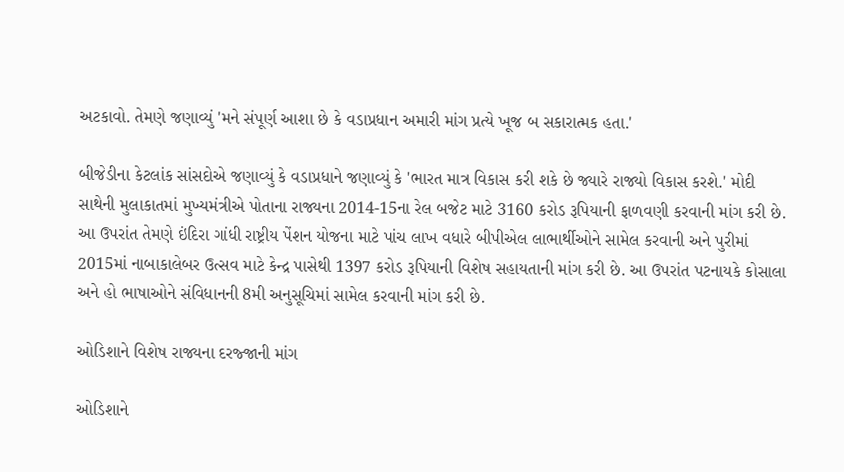અટકાવો. તેમણે જણાવ્યું 'મને સંપૂર્ણ આશા છે કે વડાપ્રધાન અમારી માંગ પ્રત્યે ખૂજ બ સકારાત્મક હતા.'

બીજેડીના કેટલાંક સાંસદોએ જણાવ્યું કે વડાપ્રધાને જણાવ્યું કે 'ભારત માત્ર વિકાસ કરી શકે છે જ્યારે રાજ્યો વિકાસ કરશે.' મોદી સાથેની મુલાકાતમાં મુખ્યમંત્રીએ પોતાના રાજ્યના 2014-15ના રેલ બજેટ માટે 3160 કરોડ રૂપિયાની ફાળવણી કરવાની માંગ કરી છે. આ ઉપરાંત તેમણે ઇંદિરા ગાંધી રાષ્ટ્રીય પેંશન યોજના માટે પાંચ લાખ વધારે બીપીએલ લાભાર્થીઓને સામેલ કરવાની અને પુરીમાં 2015માં નાબાકાલેબર ઉત્સવ માટે કેન્દ્ર પાસેથી 1397 કરોડ રૂપિયાની વિશેષ સહાયતાની માંગ કરી છે. આ ઉપરાંત પટનાયકે કોસાલા અને હો ભાષાઓને સંવિધાનની 8મી અનુસૂચિમાં સામેલ કરવાની માંગ કરી છે.

ઓડિશાને વિશેષ રાજ્યના દરજ્જાની માંગ

ઓડિશાને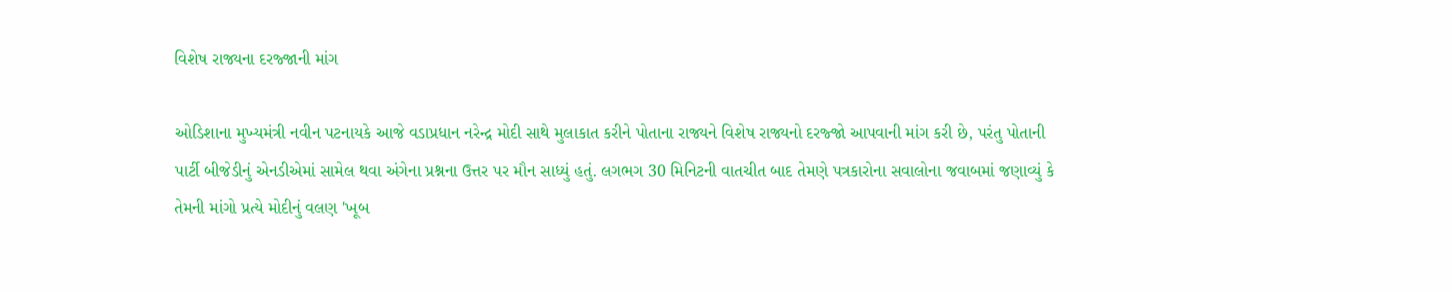વિશેષ રાજ્યના દરજ્જાની માંગ

ઓડિશાના મુખ્યમંત્રી નવીન પટનાયકે આજે વડાપ્રધાન નરેન્દ્ર મોદી સાથે મુલાકાત કરીને પોતાના રાજ્યને વિશેષ રાજ્યનો દરજ્જો આપવાની માંગ કરી છે, પરંતુ પોતાની પાર્ટી બીજેડીનું એનડીએમાં સામેલ થવા અંગેના પ્રશ્નના ઉત્તર પર મૌન સાધ્યું હતું. લગભગ 30 મિનિટની વાતચીત બાદ તેમણે પત્રકારોના સવાલોના જવાબમાં જણાવ્યું કે તેમની માંગો પ્રત્યે મોદીનું વલણ 'ખૂબ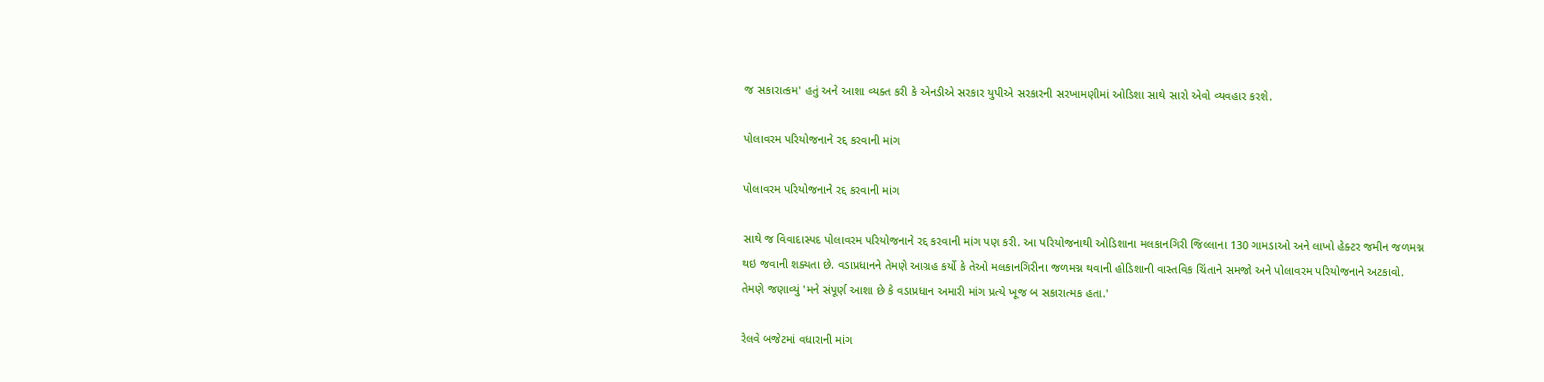જ સકારાત્કમ' હતું અને આશા વ્યક્ત કરી કે એનડીએ સરકાર યુપીએ સરકારની સરખામણીમાં ઓડિશા સાથે સારો એવો વ્યવહાર કરશે.

પોલાવરમ પરિયોજનાને રદ્દ કરવાની માંગ

પોલાવરમ પરિયોજનાને રદ્દ કરવાની માંગ

સાથે જ વિવાદાસ્પદ પોલાવરમ પરિયોજનાને રદ્દ કરવાની માંગ પણ કરી. આ પરિયોજનાથી ઓડિશાના મલકાનગિરી જિલ્લાના 130 ગામડાઓ અને લાખો હેક્ટર જમીન જળમગ્ન થઇ જવાની શક્યતા છે. વડાપ્રધાનને તેમણે આગ્રહ કર્યો કે તેઓ મલકાનગિરીના જળમગ્ન થવાની હોડિશાની વાસ્તવિક ચિંતાને સમજો અને પોલાવરમ પરિયોજનાને અટકાવો. તેમણે જણાવ્યું 'મને સંપૂર્ણ આશા છે કે વડાપ્રધાન અમારી માંગ પ્રત્યે ખૂજ બ સકારાત્મક હતા.'

રેલવે બજેટમાં વધારાની માંગ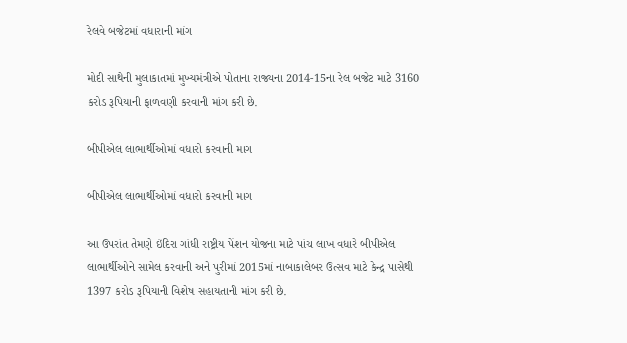રેલવે બજેટમાં વધારાની માંગ

મોદી સાથેની મુલાકાતમાં મુખ્યમંત્રીએ પોતાના રાજ્યના 2014-15ના રેલ બજેટ માટે 3160 કરોડ રૂપિયાની ફાળવણી કરવાની માંગ કરી છે.

બીપીએલ લાભાર્થીઓમાં વધારો કરવાની માગ

બીપીએલ લાભાર્થીઓમાં વધારો કરવાની માગ

આ ઉપરાંત તેમણે ઇંદિરા ગાંધી રાષ્ટ્રીય પેંશન યોજના માટે પાંચ લાખ વધારે બીપીએલ લાભાર્થીઓને સામેલ કરવાની અને પુરીમાં 2015માં નાબાકાલેબર ઉત્સવ માટે કેન્દ્ર પાસેથી 1397 કરોડ રૂપિયાની વિશેષ સહાયતાની માંગ કરી છે.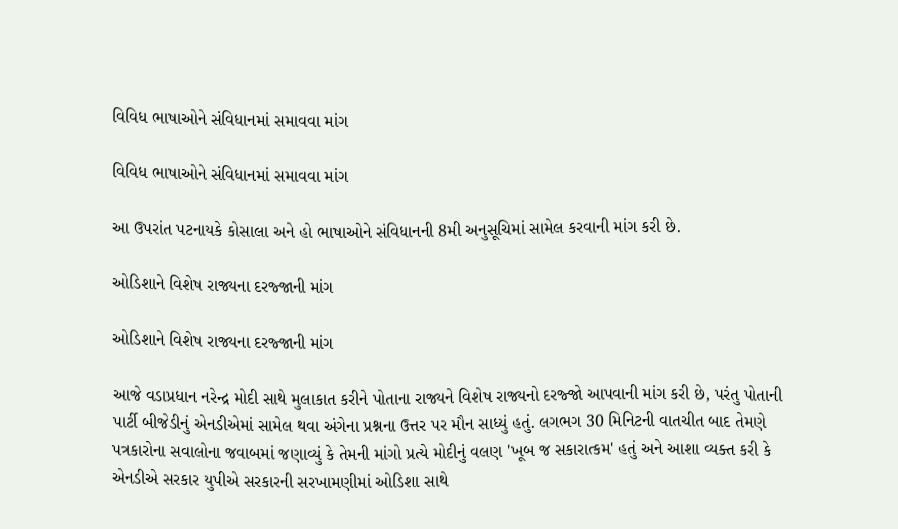વિવિધ ભાષાઓને સંવિધાનમાં સમાવવા માંગ

વિવિધ ભાષાઓને સંવિધાનમાં સમાવવા માંગ

આ ઉપરાંત પટનાયકે કોસાલા અને હો ભાષાઓને સંવિધાનની 8મી અનુસૂચિમાં સામેલ કરવાની માંગ કરી છે.

ઓડિશાને વિશેષ રાજ્યના દરજ્જાની માંગ

ઓડિશાને વિશેષ રાજ્યના દરજ્જાની માંગ

આજે વડાપ્રધાન નરેન્દ્ર મોદી સાથે મુલાકાત કરીને પોતાના રાજ્યને વિશેષ રાજ્યનો દરજ્જો આપવાની માંગ કરી છે, પરંતુ પોતાની પાર્ટી બીજેડીનું એનડીએમાં સામેલ થવા અંગેના પ્રશ્નના ઉત્તર પર મૌન સાધ્યું હતું. લગભગ 30 મિનિટની વાતચીત બાદ તેમણે પત્રકારોના સવાલોના જવાબમાં જણાવ્યું કે તેમની માંગો પ્રત્યે મોદીનું વલણ 'ખૂબ જ સકારાત્કમ' હતું અને આશા વ્યક્ત કરી કે એનડીએ સરકાર યુપીએ સરકારની સરખામણીમાં ઓડિશા સાથે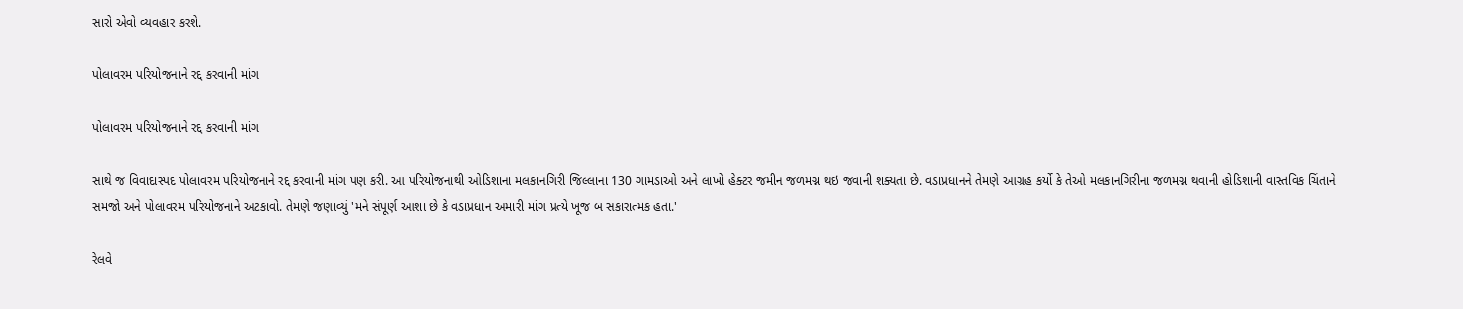સારો એવો વ્યવહાર કરશે.

પોલાવરમ પરિયોજનાને રદ્દ કરવાની માંગ

પોલાવરમ પરિયોજનાને રદ્દ કરવાની માંગ

સાથે જ વિવાદાસ્પદ પોલાવરમ પરિયોજનાને રદ્દ કરવાની માંગ પણ કરી. આ પરિયોજનાથી ઓડિશાના મલકાનગિરી જિલ્લાના 130 ગામડાઓ અને લાખો હેક્ટર જમીન જળમગ્ન થઇ જવાની શક્યતા છે. વડાપ્રધાનને તેમણે આગ્રહ કર્યો કે તેઓ મલકાનગિરીના જળમગ્ન થવાની હોડિશાની વાસ્તવિક ચિંતાને સમજો અને પોલાવરમ પરિયોજનાને અટકાવો. તેમણે જણાવ્યું 'મને સંપૂર્ણ આશા છે કે વડાપ્રધાન અમારી માંગ પ્રત્યે ખૂજ બ સકારાત્મક હતા.'

રેલવે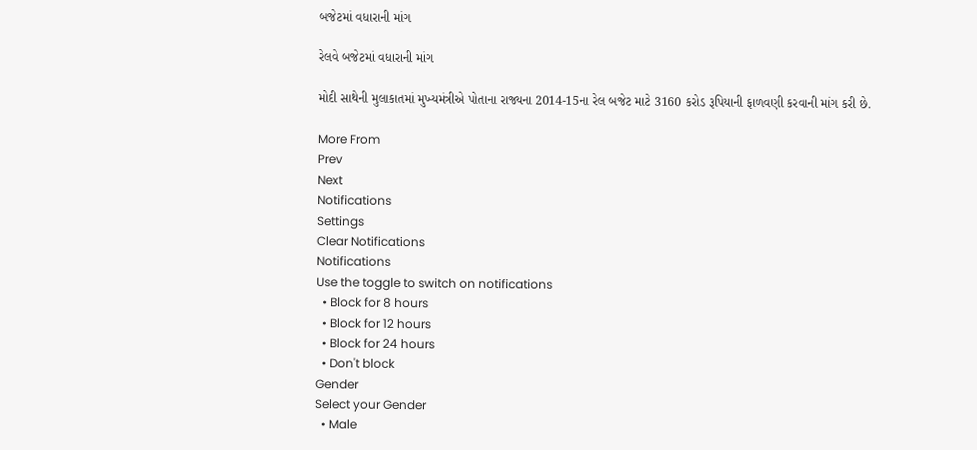બજેટમાં વધારાની માંગ

રેલવે બજેટમાં વધારાની માંગ

મોદી સાથેની મુલાકાતમાં મુખ્યમંત્રીએ પોતાના રાજ્યના 2014-15ના રેલ બજેટ માટે 3160 કરોડ રૂપિયાની ફાળવણી કરવાની માંગ કરી છે.

More From
Prev
Next
Notifications
Settings
Clear Notifications
Notifications
Use the toggle to switch on notifications
  • Block for 8 hours
  • Block for 12 hours
  • Block for 24 hours
  • Don't block
Gender
Select your Gender
  • Male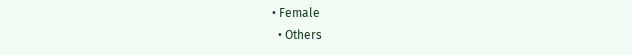• Female
  • Others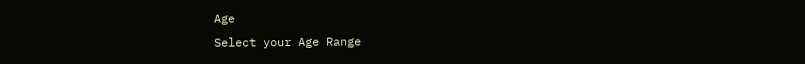Age
Select your Age Range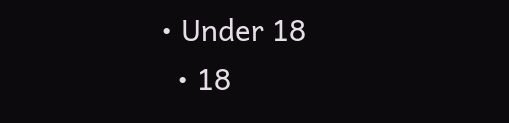• Under 18
  • 18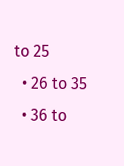to 25
  • 26 to 35
  • 36 to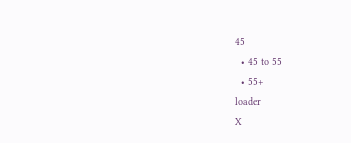45
  • 45 to 55
  • 55+
loader
X